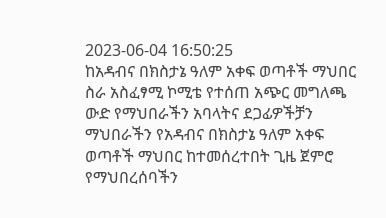2023-06-04 16:50:25
ከአዳብና በክስታኔ ዓለም አቀፍ ወጣቶች ማህበር
ስራ አስፈፃሚ ኮሚቴ የተሰጠ አጭር መግለጫ
ውድ የማህበራችን አባላትና ደጋፊዎችቻን ማህበራችን የአዳብና በክስታኔ ዓለም አቀፍ ወጣቶች ማህበር ከተመሰረተበት ጊዜ ጀምሮ የማህበረሰባችን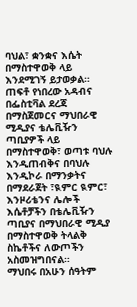ባህል፣ ቋንቋና እሴት በማስተዋወቅ ላይ እንደሚገኝ ይታወቃል።
ጠፍቶ የነበረው አዳብና በፌስቲቫል ደረጃ በማስጀመርና ማህበራዊ ሚዲያና ቴሌቪዥን ጣቢያዎች ላይ በማስተዋወቅ፣ ወጣቱ ባህሉ እንዲጠብቅና በባህሉ እንዲኮራ በማንቃትና በማደራጀት ፣ዪምር ዪምር፣ እንዞሪቴንና ሌሎች እሴቶቻችን በቴሌቪዥን ጣቢያና በማህበራዊ ሚዲያ በማስተዋወቅ ትላልቅ ስኬቶችና ለውጦችን አስመዝግበናል።
ማህበሩ በአሁን ሰዓትም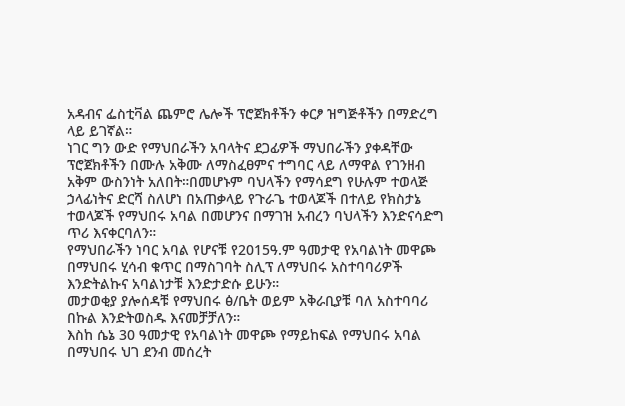አዳብና ፌስቲቫል ጨምሮ ሌሎች ፕሮጀክቶችን ቀርፆ ዝግጅቶችን በማድረግ ላይ ይገኛል።
ነገር ግን ውድ የማህበራችን አባላትና ደጋፊዎች ማህበራችን ያቀዳቸው ፕሮጀክቶችን በሙሉ አቅሙ ለማስፈፀምና ተግባር ላይ ለማዋል የገንዘብ አቅም ውስንነት አለበት።በመሆኑም ባህላችን የማሳደግ የሁሉም ተወላጅ ኃላፊነትና ድርሻ ስለሆነ በአጠቃላይ የጉራጌ ተወላጆች በተለይ የክስታኔ ተወላጆች የማህበሩ አባል በመሆንና በማገዝ አብረን ባህላችን እንድናሳድግ ጥሪ እናቀርባለን።
የማህበራችን ነባር አባል የሆናቹ የ2015ዓ.ም ዓመታዊ የአባልነት መዋጮ በማህበሩ ሂሳብ ቁጥር በማስገባት ስሊፕ ለማህበሩ አስተባባሪዎች እንድትልኩና አባልነታቹ እንድታድሱ ይሁን።
መታወቂያ ያሎሰዳቹ የማህበሩ ፅ/ቤት ወይም አቅራቢያቹ ባለ አስተባባሪ በኩል እንድትወስዱ እናመቻቻለን።
እስከ ሴኔ 30 ዓመታዊ የአባልነት መዋጮ የማይከፍል የማህበሩ አባል በማህበሩ ህገ ደንብ መሰረት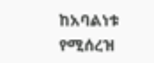ከአባልነቱ የሚሰረዝ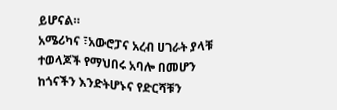ይሆናል።
አሜሪካና ፣አውሮፓና አረብ ሀገራት ያላቹ ተወላጆች የማህበሩ አባሎ በመሆን ከጎናችን እንድትሆኑና የድርሻቹን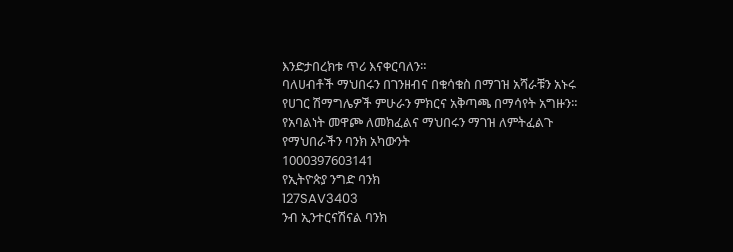እንድታበረክቱ ጥሪ እናቀርባለን።
ባለሀብቶች ማህበሩን በገንዘብና በቁሳቁስ በማገዝ አሻራቹን አኑሩ
የሀገር ሽማግሌዎች ምሁራን ምክርና አቅጣጫ በማሳየት አግዙን።
የአባልነት መዋጮ ለመክፈልና ማህበሩን ማገዝ ለምትፈልጉ
የማህበራችን ባንክ አካውንት
1000397603141
የኢትዮጵያ ንግድ ባንክ
127SAV3403
ንብ ኢንተርናሽናል ባንክ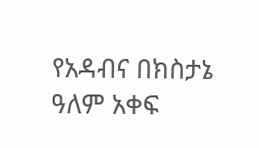የአዳብና በክስታኔ ዓለም አቀፍ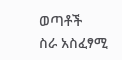ወጣቶች
ስራ አስፈፃሚ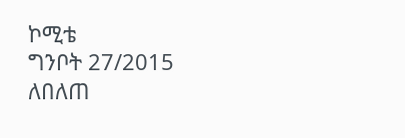ኮሚቴ
ግንቦት 27/2015
ለበለጠ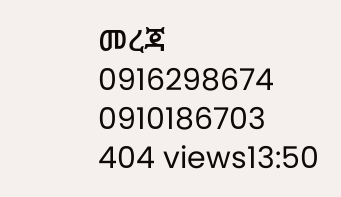መረጃ
0916298674
0910186703
404 views13:50